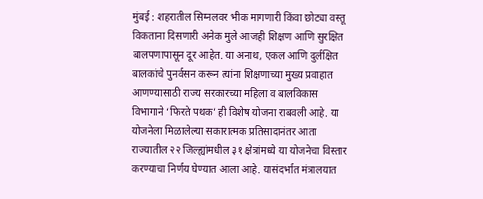मुंबई : शहरातील सिग्नलवर भीक मागणारी किंवा छोट्या वस्तू विकताना दिसणारी अनेक मुले आजही शिक्षण आणि सुरक्षित बालपणापासून दूर आहेत. या अनाथ, एकल आणि दुर्लक्षित बालकांचे पुनर्वसन करून त्यांना शिक्षणाच्या मुख्य प्रवाहात आणण्यासाठी राज्य सरकारच्या महिला व बालविकास विभागाने ‘फिरते पथक’ ही विशेष योजना राबवली आहे. या योजनेला मिळालेल्या सकारात्मक प्रतिसादानंतर आता राज्यातील २२ जिल्ह्यांमधील ३१ क्षेत्रांमध्ये या योजनेचा विस्तार करण्याचा निर्णय घेण्यात आला आहे. यासंदर्भात मंत्रालयात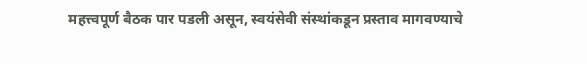महत्त्वपूर्ण बैठक पार पडली असून, स्वयंसेवी संस्थांकडून प्रस्ताव मागवण्याचे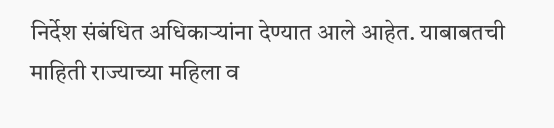निर्देश संबंधित अधिकाऱ्यांना देण्यात आले आहेत. याबाबतची माहिती राज्याच्या महिला व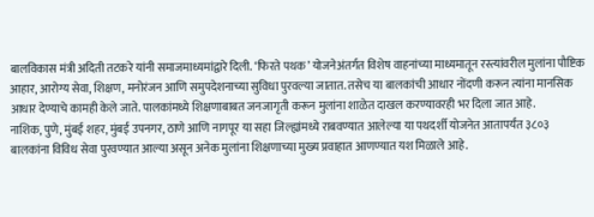बालविकास मंत्री अदिती तटकरे यांनी समाजमाध्यमांद्वारे दिली. ‘फिरते पथक’ योजनेअंतर्गत विशेष वाहनांच्या माध्यमातून रस्त्यांवरील मुलांना पौष्टिक आहार, आरोग्य सेवा, शिक्षण, मनोरंजन आणि समुपदेशनाच्या सुविधा पुरवल्या जातात. तसेच या बालकांची आधार नोंदणी करून त्यांना मानसिक आधार देण्याचे कामही केले जाते. पालकांमध्ये शिक्षणाबाबत जनजागृती करून मुलांना शाळेत दाखल करण्यावरही भर दिला जात आहे.
नाशिक, पुणे, मुंबई शहर, मुंबई उपनगर, ठाणे आणि नागपूर या सहा जिल्ह्यांमध्ये राबवण्यात आलेल्या या पथदर्शी योजनेत आतापर्यंत ३८०३ बालकांना विविध सेवा पुरवण्यात आल्या असून अनेक मुलांना शिक्षणाच्या मुख्य प्रवाहात आणण्यात यश मिळाले आहे.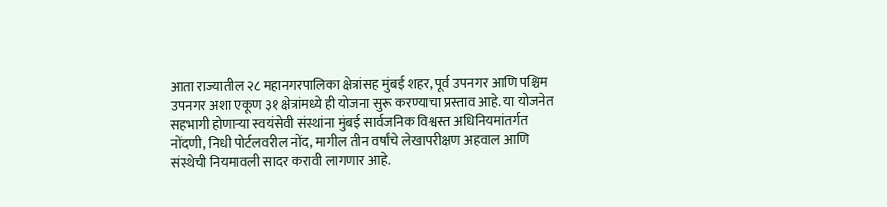आता राज्यातील २८ महानगरपालिका क्षेत्रांसह मुंबई शहर, पूर्व उपनगर आणि पश्चिम उपनगर अशा एकूण ३१ क्षेत्रांमध्ये ही योजना सुरू करण्याचा प्रस्ताव आहे. या योजनेत सहभागी होणाऱ्या स्वयंसेवी संस्थांना मुंबई सार्वजनिक विश्वस्त अधिनियमांतर्गत नोंदणी, निधी पोर्टलवरील नोंद, मागील तीन वर्षांचे लेखापरीक्षण अहवाल आणि संस्थेची नियमावली सादर करावी लागणार आहे.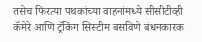तसेच फिरत्या पथकांच्या वाहनांमध्ये सीसीटीव्ही कॅमेरे आणि ट्रॅकिंग सिस्टीम बसविणे बंधनकारक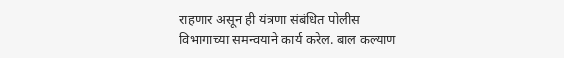राहणार असून ही यंत्रणा संबंधित पोलीस विभागाच्या समन्वयाने कार्य करेल. बाल कल्याण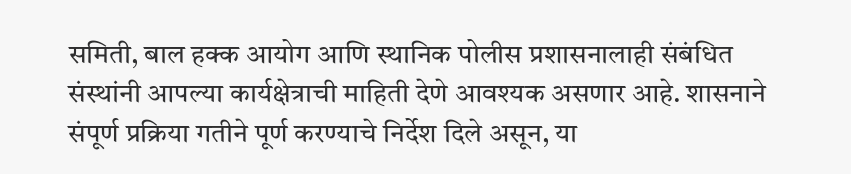समिती, बाल हक्क आयोग आणि स्थानिक पोलीस प्रशासनालाही संबंधित संस्थांनी आपल्या कार्यक्षेत्राची माहिती देणे आवश्यक असणार आहे. शासनाने संपूर्ण प्रक्रिया गतीने पूर्ण करण्याचे निर्देश दिले असून, या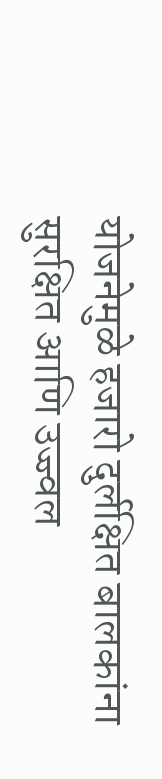योजनेमुळे हजारो दुर्लक्षित बालकांना सुरक्षित आणि उज्ज्वल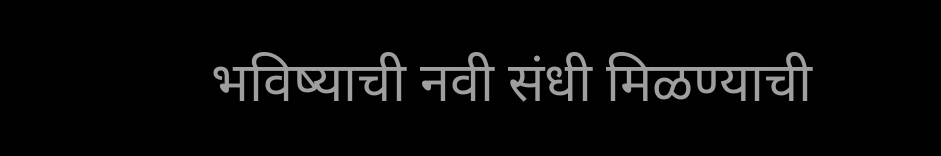भविष्याची नवी संधी मिळण्याची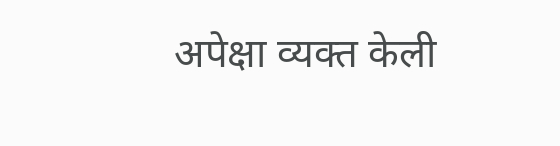अपेक्षा व्यक्त केली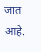जात आहे.